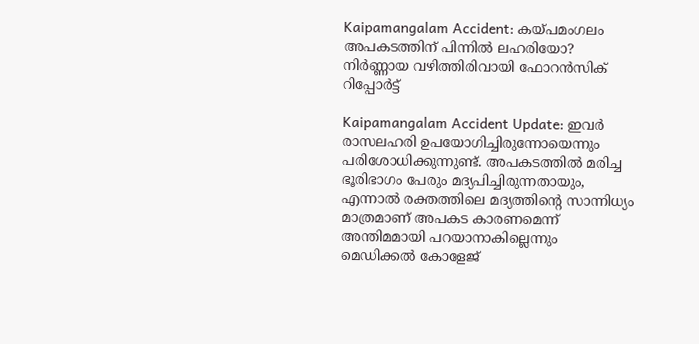Kaipamangalam Accident: കയ്പമംഗലം അപകടത്തിന് പിന്നിൽ ലഹരിയോ? നിര്‍ണ്ണായ വഴിത്തിരിവായി ഫോറന്‍സിക് റിപ്പോര്‍ട്ട്‌

Kaipamangalam Accident Update: ഇവര്‍ രാസലഹരി ഉപയോഗിച്ചിരുന്നോയെന്നും പരിശോധിക്കുന്നുണ്ട്. അപകടത്തില്‍ മരിച്ച ഭൂരിഭാഗം പേരും മദ്യപിച്ചിരുന്നതായും, എന്നാല്‍ രക്തത്തിലെ മദ്യത്തിന്റെ സാന്നിധ്യം മാത്രമാണ് അപകട കാരണമെന്ന് അന്തിമമായി പറയാനാകില്ലെന്നും മെഡിക്കല്‍ കോളേജ്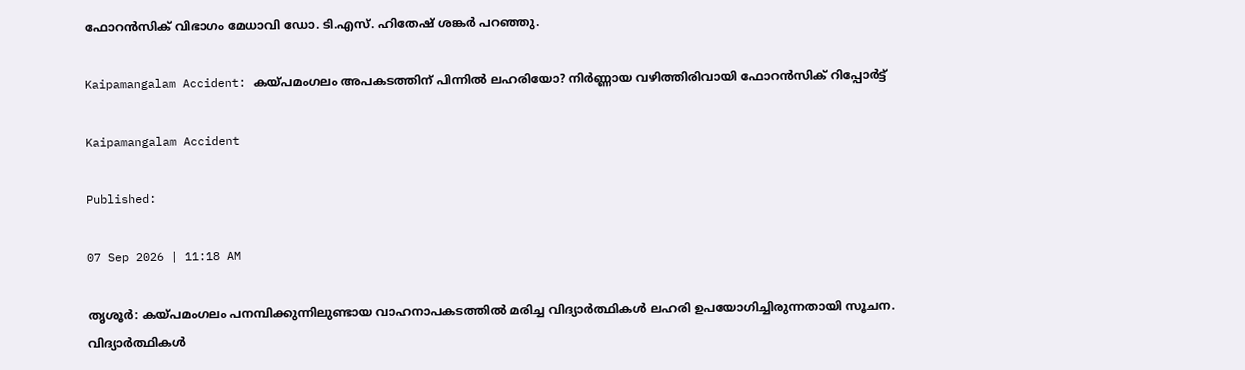ഫോറന്‍സിക് വിഭാഗം മേധാവി ഡോ. ടി.എസ്. ഹിതേഷ് ശങ്കര്‍ പറഞ്ഞു.

Kaipamangalam Accident: കയ്പമംഗലം അപകടത്തിന് പിന്നിൽ ലഹരിയോ? നിര്‍ണ്ണായ വഴിത്തിരിവായി ഫോറന്‍സിക് റിപ്പോര്‍ട്ട്‌

Kaipamangalam Accident

Published:

07 Sep 2026 | 11:18 AM

തൃശൂര്‍: കയ്പമംഗലം പനമ്പിക്കുന്നിലുണ്ടായ വാഹനാപകടത്തില്‍ മരിച്ച വിദ്യാര്‍ത്ഥികള്‍ ലഹരി ഉപയോഗിച്ചിരുന്നതായി സൂചന. വിദ്യാര്‍ത്ഥികള്‍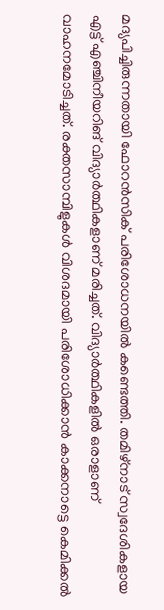മദ്യപിച്ചിരുന്നതായി ഫോറന്‍സിക് പരിശോധനയില്‍ കണ്ടെത്തി. തമിഴ്‌നാട് സ്വദേശികളായ എട്ട് എഞ്ചിനീയറിങ് വിദ്യാര്‍ത്ഥികളാണ് മരിച്ചത്. വിദ്യാര്‍ത്ഥികളില്‍ ഒരാളാണ് വാഹനമോടിച്ചത്. രക്തസാമ്പിളുകള്‍ വിശദമായി പരിശോധിക്കാന്‍ കാക്കനാട്ടെ കെമിക്കല്‍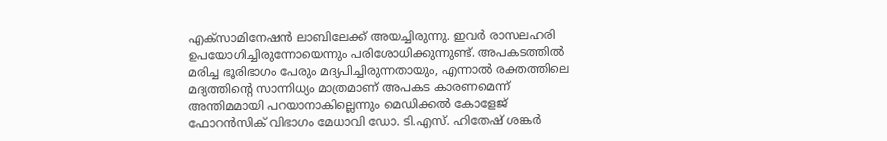എക്‌സാമിനേഷന്‍ ലാബിലേക്ക് അയച്ചിരുന്നു. ഇവര്‍ രാസലഹരി ഉപയോഗിച്ചിരുന്നോയെന്നും പരിശോധിക്കുന്നുണ്ട്. അപകടത്തില്‍ മരിച്ച ഭൂരിഭാഗം പേരും മദ്യപിച്ചിരുന്നതായും, എന്നാല്‍ രക്തത്തിലെ മദ്യത്തിന്റെ സാന്നിധ്യം മാത്രമാണ് അപകട കാരണമെന്ന് അന്തിമമായി പറയാനാകില്ലെന്നും മെഡിക്കല്‍ കോളേജ് ഫോറന്‍സിക് വിഭാഗം മേധാവി ഡോ. ടി.എസ്. ഹിതേഷ് ശങ്കര്‍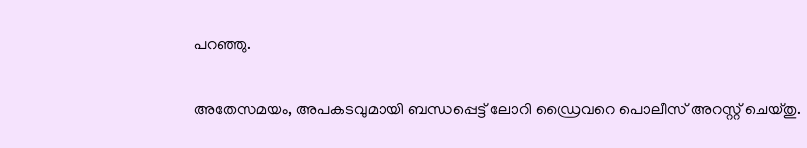പറഞ്ഞു.

അതേസമയം, അപകടവുമായി ബന്ധപ്പെട്ട് ലോറി ഡ്രൈവറെ പൊലീസ് അറസ്റ്റ് ചെയ്തു.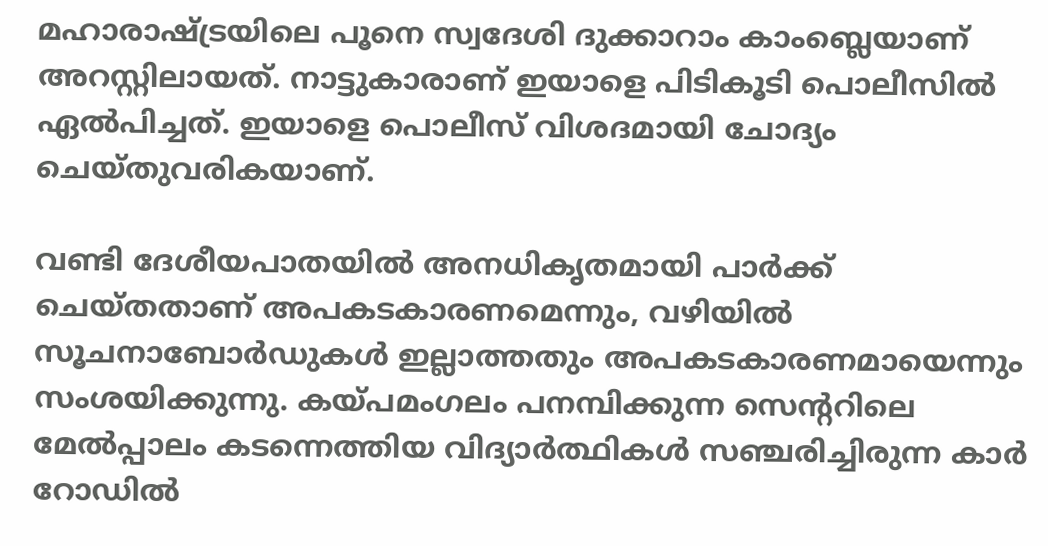മഹാരാഷ്ട്രയിലെ പൂനെ സ്വദേശി ദുക്കാറാം കാംബ്ലെയാണ് അറസ്റ്റിലായത്. നാട്ടുകാരാണ് ഇയാളെ പിടികൂടി പൊലീസില്‍ ഏല്‍പിച്ചത്. ഇയാളെ പൊലീസ് വിശദമായി ചോദ്യം ചെയ്തുവരികയാണ്.

വണ്ടി ദേശീയപാതയില്‍ അനധികൃതമായി പാര്‍ക്ക് ചെയ്തതാണ് അപകടകാരണമെന്നും, വഴിയില്‍ സൂചനാബോര്‍ഡുകള്‍ ഇല്ലാത്തതും അപകടകാരണമായെന്നും സംശയിക്കുന്നു. കയ്പമംഗലം പനമ്പിക്കുന്ന സെന്ററിലെ മേല്‍പ്പാലം കടന്നെത്തിയ വിദ്യാര്‍ത്ഥികള്‍ സഞ്ചരിച്ചിരുന്ന കാര്‍ റോഡില്‍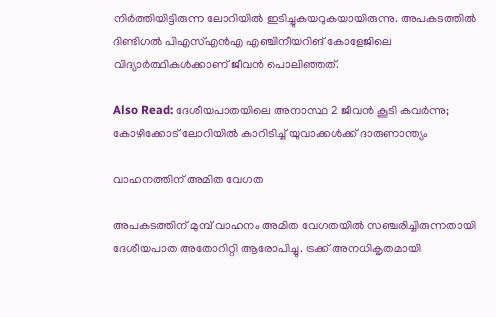നിര്‍ത്തിയിട്ടിരുന്ന ലോറിയില്‍ ഇടിച്ചുകയറുകയായിരുന്നു. അപകടത്തില്‍ ദിണ്ടിഗല്‍ പിഎസ്എന്‍എ എഞ്ചിനീയറിങ് കോളേജിലെ വിദ്യാര്‍ത്ഥികള്‍ക്കാണ് ജീവന്‍ പൊലിഞ്ഞത്.

Also Read: ദേശീയപാതയിലെ അനാസ്ഥ 2 ജീവൻ കൂടി കവർന്നു; കോഴിക്കോട് ലോറിയിൽ കാറിടിച്ച് യുവാക്കൾക്ക്‌ ദാരുണാന്ത്യം

വാഹനത്തിന് അമിത വേഗത

അപകടത്തിന് മുമ്പ് വാഹനം അമിത വേഗതയില്‍ സഞ്ചരിച്ചിരുന്നതായി ദേശീയപാത അതോറിറ്റി ആരോപിച്ചു. ട്രക്ക് അനധികൃതമായി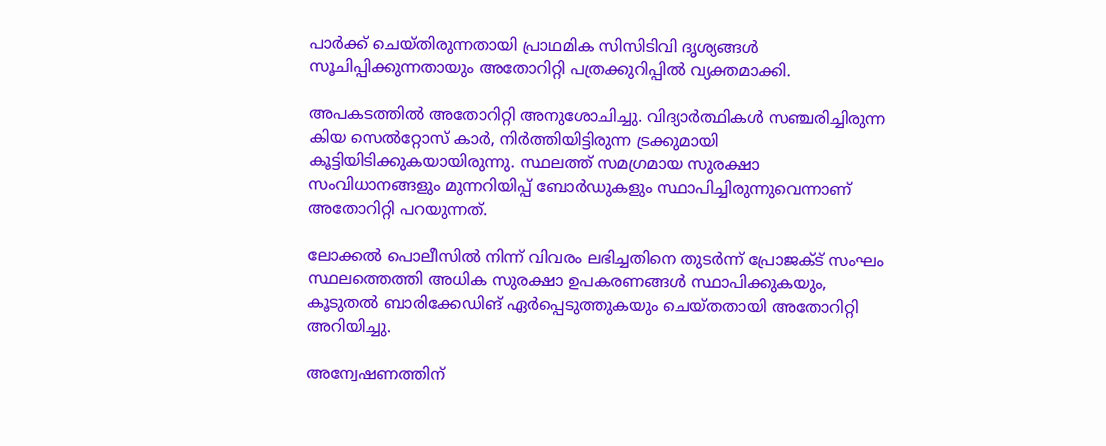പാര്‍ക്ക് ചെയ്തിരുന്നതായി പ്രാഥമിക സിസിടിവി ദൃശ്യങ്ങള്‍ സൂചിപ്പിക്കുന്നതായും അതോറിറ്റി പത്രക്കുറിപ്പില്‍ വ്യക്തമാക്കി.

അപകടത്തില്‍ അതോറിറ്റി അനുശോചിച്ചു. വിദ്യാര്‍ത്ഥികള്‍ സഞ്ചരിച്ചിരുന്ന കിയ സെല്‍റ്റോസ് കാര്‍, നിര്‍ത്തിയിട്ടിരുന്ന ട്രക്കുമായി കൂട്ടിയിടിക്കുകയായിരുന്നു. സ്ഥലത്ത് സമഗ്രമായ സുരക്ഷാ സംവിധാനങ്ങളും മുന്നറിയിപ്പ് ബോര്‍ഡുകളും സ്ഥാപിച്ചിരുന്നുവെന്നാണ് അതോറിറ്റി പറയുന്നത്.

ലോക്കല്‍ പൊലീസില്‍ നിന്ന് വിവരം ലഭിച്ചതിനെ തുടര്‍ന്ന് പ്രോജക്ട് സംഘം സ്ഥലത്തെത്തി അധിക സുരക്ഷാ ഉപകരണങ്ങള്‍ സ്ഥാപിക്കുകയും, കൂടുതല്‍ ബാരിക്കേഡിങ് ഏര്‍പ്പെടുത്തുകയും ചെയ്തതായി അതോറിറ്റി അറിയിച്ചു.

അന്വേഷണത്തിന്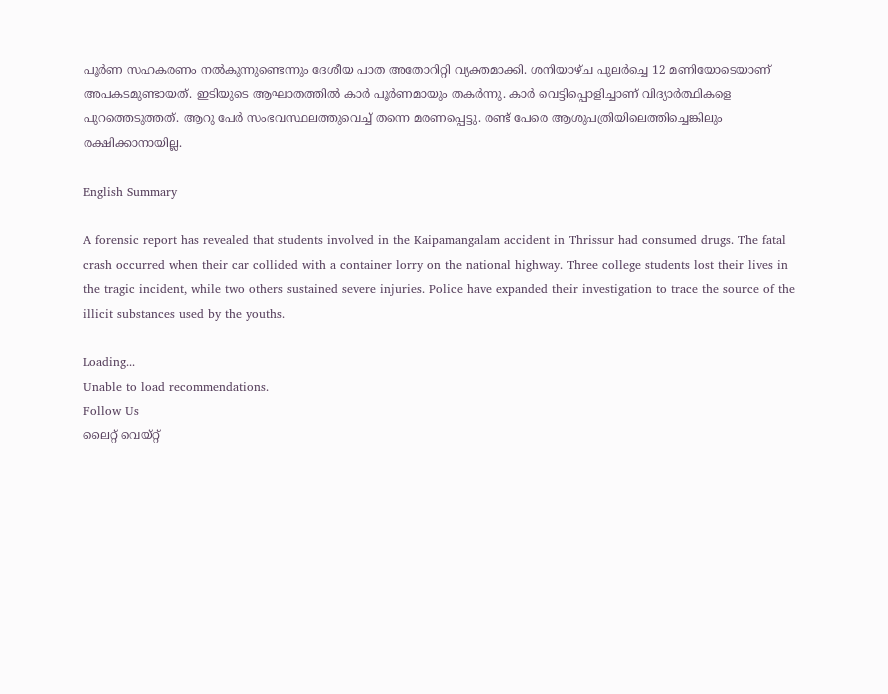പൂര്‍ണ സഹകരണം നല്‍കുന്നുണ്ടെന്നും ദേശീയ പാത അതോറിറ്റി വ്യക്തമാക്കി. ശനിയാഴ്ച പുലര്‍ച്ചെ 12 മണിയോടെയാണ് അപകടമുണ്ടായത്. ഇടിയുടെ ആഘാതത്തില്‍ കാര്‍ പൂര്‍ണമായും തകര്‍ന്നു. കാര്‍ വെട്ടിപ്പൊളിച്ചാണ് വിദ്യാര്‍ത്ഥികളെ പുറത്തെടുത്തത്. ആറു പേര്‍ സംഭവസ്ഥലത്തുവെച്ച് തന്നെ മരണപ്പെട്ടു. രണ്ട് പേരെ ആശുപത്രിയിലെത്തിച്ചെങ്കിലും രക്ഷിക്കാനായില്ല.

English Summary

A forensic report has revealed that students involved in the Kaipamangalam accident in Thrissur had consumed drugs. The fatal crash occurred when their car collided with a container lorry on the national highway. Three college students lost their lives in the tragic incident, while two others sustained severe injuries. Police have expanded their investigation to trace the source of the illicit substances used by the youths.

Loading...
Unable to load recommendations.
Follow Us
ലൈറ്റ് വെയ്റ്റ്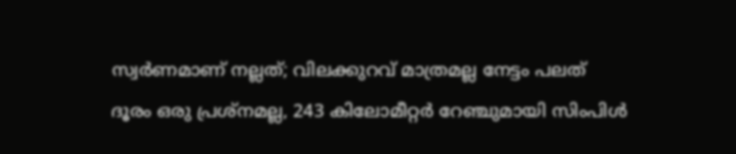സ്വര്‍ണമാണ് നല്ലത്; വിലക്കുറവ് മാത്രമല്ല നേട്ടം പലത്‌
ദൂരം ഒരു പ്രശ്നമല്ല, 243 കിലോമീറ്റർ റേഞ്ചുമായി സിംപിൾ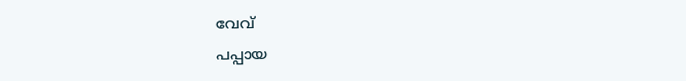വേവ്
പപ്പായ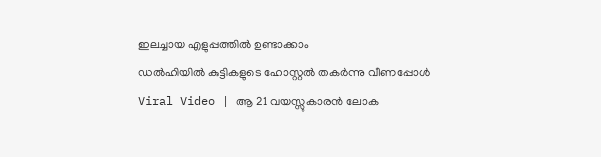ഇലച്ചായ എളുപ്പത്തിൽ ഉണ്ടാക്കാം
ഡൽഹിയിൽ കുട്ടികളുടെ ഹോസ്റ്റൽ തകർന്നു വീണപ്പോൾ
Viral Video | ആ 21 വയസ്സുകാരൻ ലോക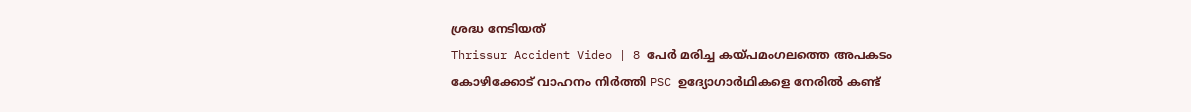ശ്രദ്ധ നേടിയത്
Thrissur Accident Video | 8 പേർ മരിച്ച കയ്പമംഗലത്തെ അപകടം
കോഴിക്കോട് വാഹനം നിർത്തി PSC ഉദ്യോഗാർഥികളെ നേരിൽ കണ്ട്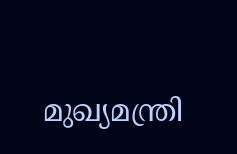മുഖ്യമന്ത്രി